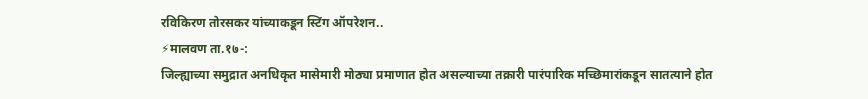रविकिरण तोरसकर यांच्याकडून स्टिंग ऑपरेशन..
⚡मालवण ता.१७-:
जिल्ह्याच्या समुद्रात अनधिकृत मासेमारी मोठ्या प्रमाणात होत असल्याच्या तक्रारी पारंपारिक मच्छिमारांकडून सातत्याने होत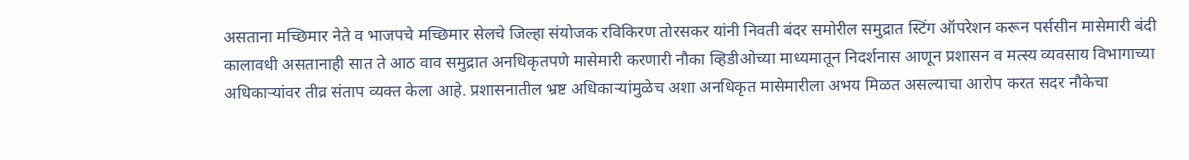असताना मच्छिमार नेते व भाजपचे मच्छिमार सेलचे जिल्हा संयोजक रविकिरण तोरसकर यांनी निवती बंदर समोरील समुद्रात स्टिंग ऑपरेशन करून पर्ससीन मासेमारी बंदी कालावधी असतानाही सात ते आठ वाव समुद्रात अनधिकृतपणे मासेमारी करणारी नौका व्हिडीओच्या माध्यमातून निदर्शनास आणून प्रशासन व मत्स्य व्यवसाय विभागाच्या अधिकाऱ्यांवर तीव्र संताप व्यक्त केला आहे. प्रशासनातील भ्रष्ट अधिकाऱ्यांमुळेच अशा अनधिकृत मासेमारीला अभय मिळत असल्याचा आरोप करत सदर नौकेचा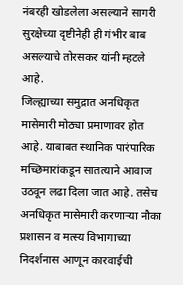नंबरही खोडलेला असल्याने सागरी सुरक्षेच्या दृष्टीनेही ही गंभीर बाब असल्याचे तोरसकर यांनी म्हटले आहे.
जिल्ह्याच्या समुद्रात अनधिकृत मासेमारी मोठ्या प्रमाणावर होत आहे. याबाबत स्थानिक पारंपारिक मच्छिमारांकडून सातत्याने आवाज उठवून लढा दिला जात आहे. तसेच अनधिकृत मासेमारी करणाऱ्या नौका प्रशासन व मत्स्य विभागाच्या निदर्शनास आणून कारवाईची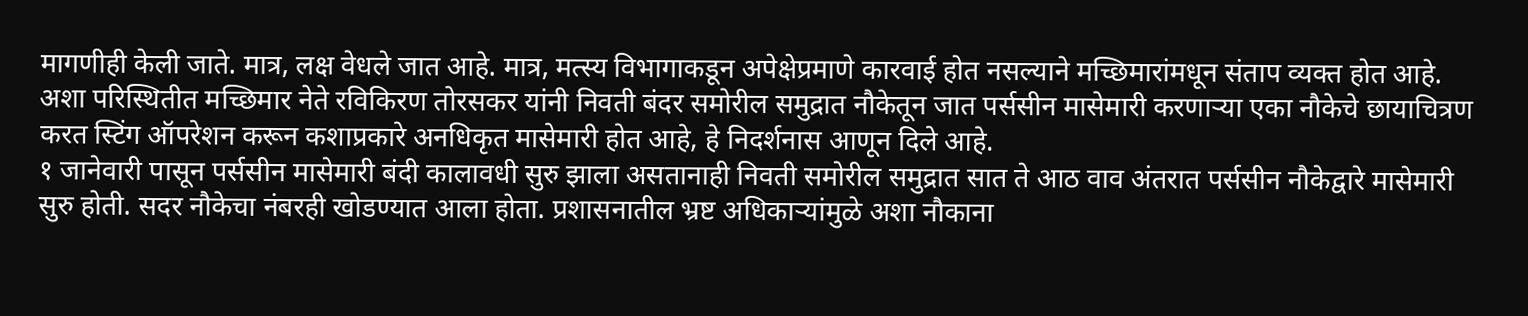मागणीही केली जाते. मात्र, लक्ष वेधले जात आहे. मात्र, मत्स्य विभागाकडून अपेक्षेप्रमाणे कारवाई होत नसल्याने मच्छिमारांमधून संताप व्यक्त होत आहे. अशा परिस्थितीत मच्छिमार नेते रविकिरण तोरसकर यांनी निवती बंदर समोरील समुद्रात नौकेतून जात पर्ससीन मासेमारी करणाऱ्या एका नौकेचे छायाचित्रण करत स्टिंग ऑपरेशन करून कशाप्रकारे अनधिकृत मासेमारी होत आहे, हे निदर्शनास आणून दिले आहे.
१ जानेवारी पासून पर्ससीन मासेमारी बंदी कालावधी सुरु झाला असतानाही निवती समोरील समुद्रात सात ते आठ वाव अंतरात पर्ससीन नौकेद्वारे मासेमारी सुरु होती. सदर नौकेचा नंबरही खोडण्यात आला होता. प्रशासनातील भ्रष्ट अधिकाऱ्यांमुळे अशा नौकाना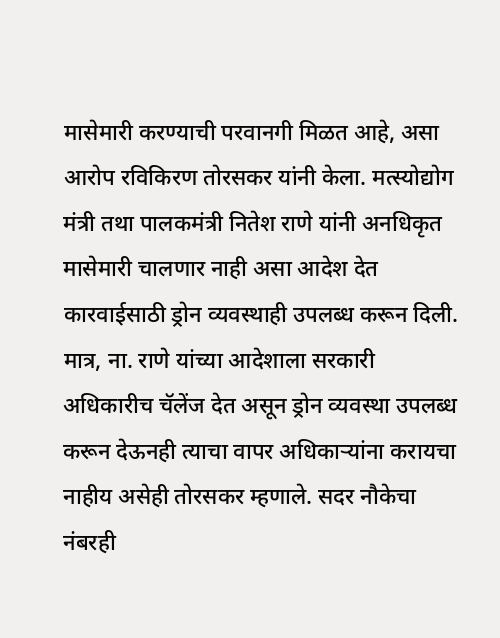मासेमारी करण्याची परवानगी मिळत आहे, असा आरोप रविकिरण तोरसकर यांनी केला. मत्स्योद्योग मंत्री तथा पालकमंत्री नितेश राणे यांनी अनधिकृत मासेमारी चालणार नाही असा आदेश देत कारवाईसाठी ड्रोन व्यवस्थाही उपलब्ध करून दिली. मात्र, ना. राणे यांच्या आदेशाला सरकारी अधिकारीच चॅलेंज देत असून ड्रोन व्यवस्था उपलब्ध करून देऊनही त्याचा वापर अधिकाऱ्यांना करायचा नाहीय असेही तोरसकर म्हणाले. सदर नौकेचा नंबरही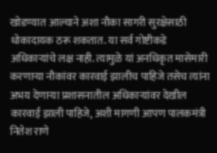खोडण्यात आल्याने अशा नौका सागरी सुरक्षेसाठी धोकादायक ठरू शकतात. या सर्व गोष्टीकडे अधिकाऱ्यांचे लक्ष नाही. त्यामुळे यां अनधिकृत मासेमारी करणाऱ्या नौकांवर कारवाई झालीच पाहिजे तसेच त्यांना अभय देणाऱ्या प्रशासनातील अधिकाऱ्यांवर देखील कारवाई झाली पाहिजे, अशी मागणी आपण पालकमंत्री नितेश राणे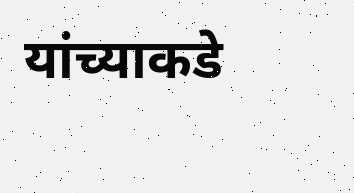यांच्याकडे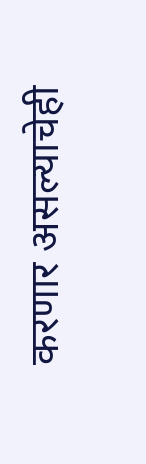करणार असल्याचेही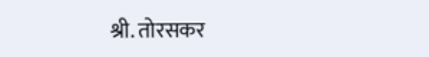श्री. तोरसकर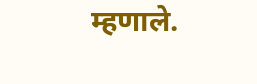म्हणाले.